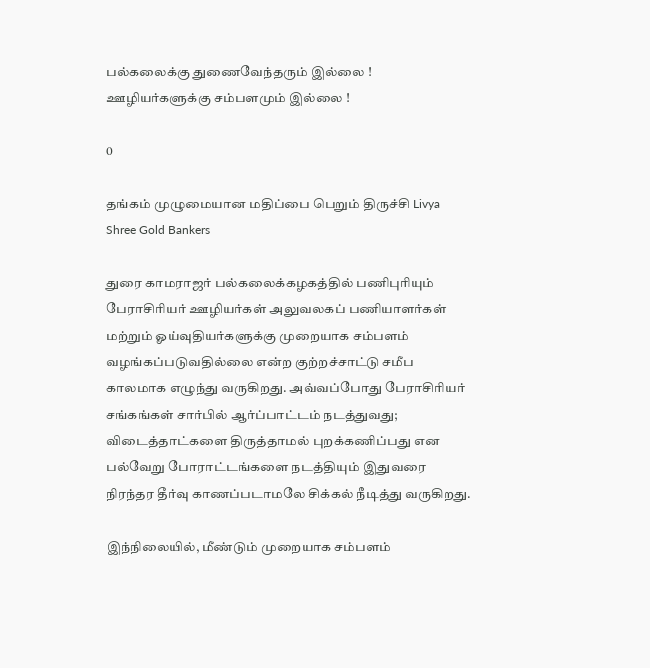பல்கலைக்கு துணைவேந்தரும் இல்லை ! ஊழியர்களுக்கு சம்பளமும் இல்லை !

0

தங்கம் முழுமையான மதிப்பை பெறும் திருச்சி Livya Shree Gold Bankers

துரை காமராஜர் பல்கலைக்கழகத்தில் பணிபுரியும் பேராசிரியர் ஊழியர்கள் அலுவலகப் பணியாளர்கள் மற்றும் ஓய்வுதியர்களுக்கு முறையாக சம்பளம் வழங்கப்படுவதில்லை என்ற குற்றச்சாட்டு சமீப காலமாக எழுந்து வருகிறது. அவ்வப்போது பேராசிரியர் சங்கங்கள் சார்பில் ஆர்ப்பாட்டம் நடத்துவது; விடைத்தாட்களை திருத்தாமல் புறக்கணிப்பது என பல்வேறு போராட்டங்களை நடத்தியும் இதுவரை நிரந்தர தீர்வு காணப்படாமலே சிக்கல் நீடித்து வருகிறது.

இந்நிலையில், மீண்டும் முறையாக சம்பளம்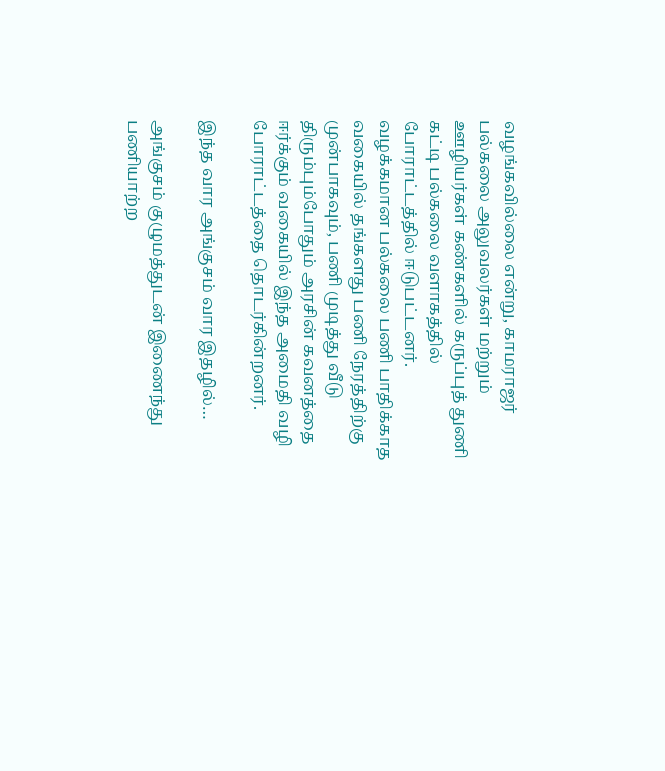வழங்கவில்லை என்று, காமராஜர் பல்கலை அலுவலர்கள் மற்றும் ஊழியர்கள் கண்களில் கருப்புத் துணி கட்டி பல்கலை வளாகத்தில் போராட்டத்தில் ஈடுபட்டனர். வழக்கமான பல்கலை பணி பாதிக்காத வகையில் தங்களது பணி நேரத்திற்கு முன்பாகவும், பணி முடித்து வீடு திரும்பும்போதும் அரசின் கவனத்தை ஈர்க்கும் வகையில் இந்த அமைதி வழி போராட்டத்தை தொடர்கின்றனர்.

இந்த வார அங்குசம் வார இதழில்…

அங்குசம் குழுமத்துடன் இணைந்து பணியாற்ற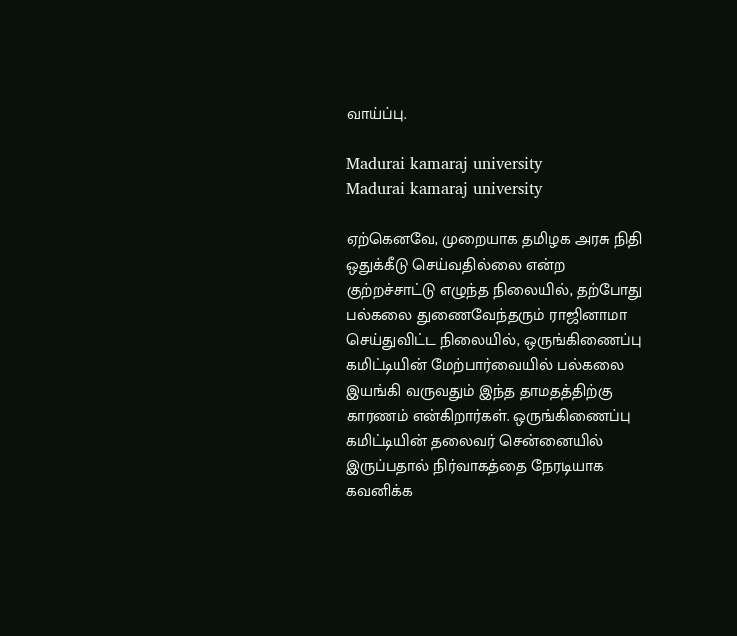வாய்ப்பு.

Madurai kamaraj university
Madurai kamaraj university

ஏற்கெனவே, முறையாக தமிழக அரசு நிதி ஒதுக்கீடு செய்வதில்லை என்ற குற்றச்சாட்டு எழுந்த நிலையில், தற்போது பல்கலை துணைவேந்தரும் ராஜினாமா செய்துவிட்ட நிலையில், ஒருங்கிணைப்பு கமிட்டியின் மேற்பார்வையில் பல்கலை இயங்கி வருவதும் இந்த தாமதத்திற்கு காரணம் என்கிறார்கள். ஒருங்கிணைப்பு கமிட்டியின் தலைவர் சென்னையில் இருப்பதால் நிர்வாகத்தை நேரடியாக கவனிக்க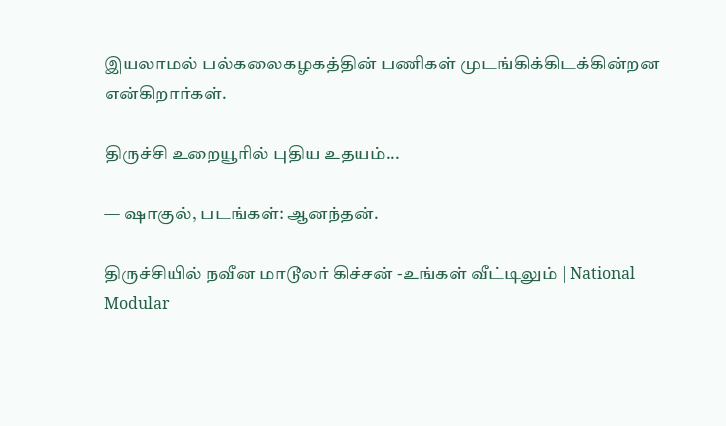இயலாமல் பல்கலைகழகத்தின் பணிகள் முடங்கிக்கிடக்கின்றன என்கிறார்கள்.

திருச்சி உறையூரில் புதிய உதயம்...

— ஷாகுல், படங்கள்: ஆனந்தன்.

திருச்சியில் நவீன மாடூலர் கிச்சன் -உங்கள் வீட்டிலும் | National Modular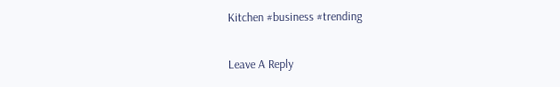Kitchen #business #trending

Leave A Reply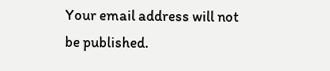Your email address will not be published.